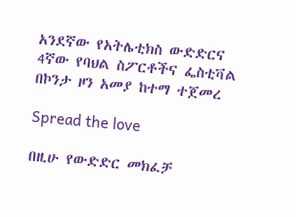አንደኛው የአትሌቲክስ ውድድርና 4ኛው የባህል ስፖርቶችና ፌስቲቫል በኮንታ ዞን አመያ ከተማ ተጀመረ

Spread the love

በዚሁ የውድድር መክፈቻ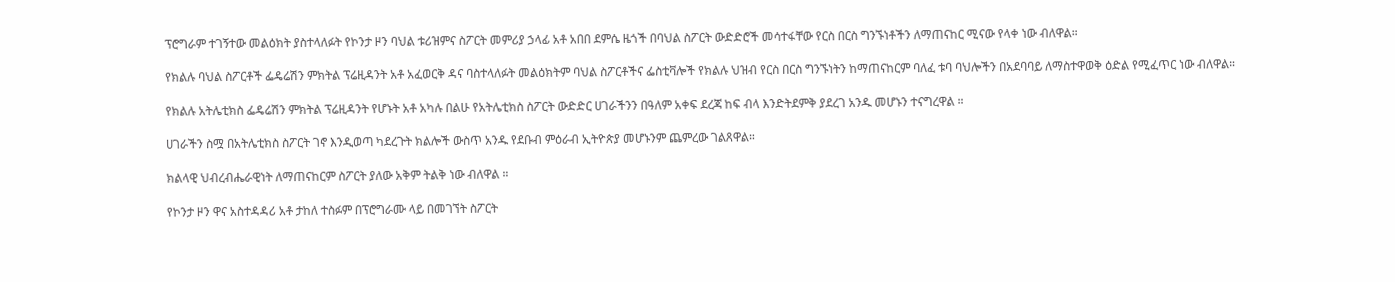ፕሮግራም ተገኝተው መልዕክት ያስተላለፉት የኮንታ ዞን ባህል ቱሪዝምና ስፖርት መምሪያ ኃላፊ አቶ አበበ ደምሴ ዜጎች በባህል ስፖርት ውድድሮች መሳተፋቸው የርስ በርስ ግንኙነቶችን ለማጠናከር ሚናው የላቀ ነው ብለዋል።

የክልሉ ባህል ስፖርቶች ፌዴሬሽን ምክትል ፕሬዚዳንት አቶ አፈወርቅ ዳና ባስተላለፉት መልዕክትም ባህል ስፖርቶችና ፌስቲቫሎች የክልሉ ህዝብ የርስ በርስ ግንኙነትን ከማጠናከርም ባለፈ ቱባ ባህሎችን በአደባባይ ለማስተዋወቅ ዕድል የሚፈጥር ነው ብለዋል።

የክልሉ አትሌቲክስ ፌዴሬሽን ምክትል ፕሬዚዳንት የሆኑት አቶ አካሉ በልሁ የአትሌቲክስ ስፖርት ውድድር ሀገራችንን በዓለም አቀፍ ደረጃ ከፍ ብላ እንድትደምቅ ያደረገ አንዱ መሆኑን ተናግረዋል ።

ሀገራችን ስሟ በአትሌቲክስ ስፖርት ገኖ እንዲወጣ ካደረጉት ክልሎች ውስጥ አንዱ የደቡብ ምዕራብ ኢትዮጵያ መሆኑንም ጨምረው ገልጸዋል።

ክልላዊ ህብረብሔራዊነት ለማጠናከርም ስፖርት ያለው አቅም ትልቅ ነው ብለዋል ።

የኮንታ ዞን ዋና አስተዳዳሪ አቶ ታከለ ተስፉም በፕሮግራሙ ላይ በመገኘት ስፖርት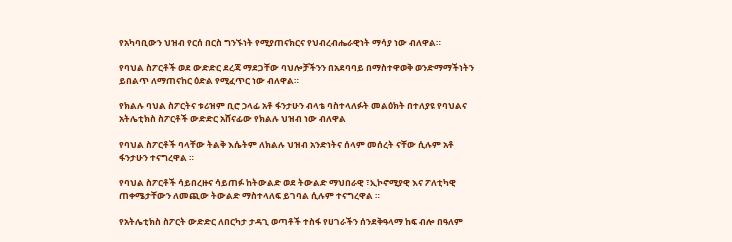የአካባቢውን ህዝብ የርሰ በርስ ግንኙነት የሚያጠናክርና የህብረብሔራዊነት ማሳያ ነው ብለዋል።

የባህል ስፖርቶች ወደ ውድድር ደረጃ ማደጋቸው ባህሎቻችንን በአደባባይ በማስተዋወቅ ወንድማማችነትን ይበልጥ ለማጠናከር ዕድል የሚፈጥር ነው ብለዋል።

የክልሉ ባህል ስፖርትና ቱሪዝም ቢሮ ኃላፊ አቶ ፋንታሁን ብላቴ ባስተላለፉት መልዕክት በተለያዩ የባህልና አትሌቲክስ ስፖርቶች ውድድር አሸናፊው የክልሉ ህዝብ ነው ብለዋል

የባህል ስፖርቶች ባላቸው ትልቅ እሴትም ለክልሉ ህዝብ አንድነትና ሰላም መሰረት ናቸው ሲሉም አቶ ፋንታሁን ተናግረዋል ።

የባህል ስፖርቶች ሳይበረዙና ሳይጠፉ ከትውልድ ወደ ትውልድ ማህበራዊ ፣ኢኮኖሚያዊ እና ፖለቲካዊ ጠቀሜታቸውን ለመጪው ትውልድ ማስተላለፍ ይገባል ሲሉም ተናግረዋል ።

የአትሌቲክስ ስፖርት ውድድር ለበርካታ ታዳጊ ወጣቶች ተስፋ የሀገራችን ሰንደቅዓላማ ከፍ ብሎ በዓለም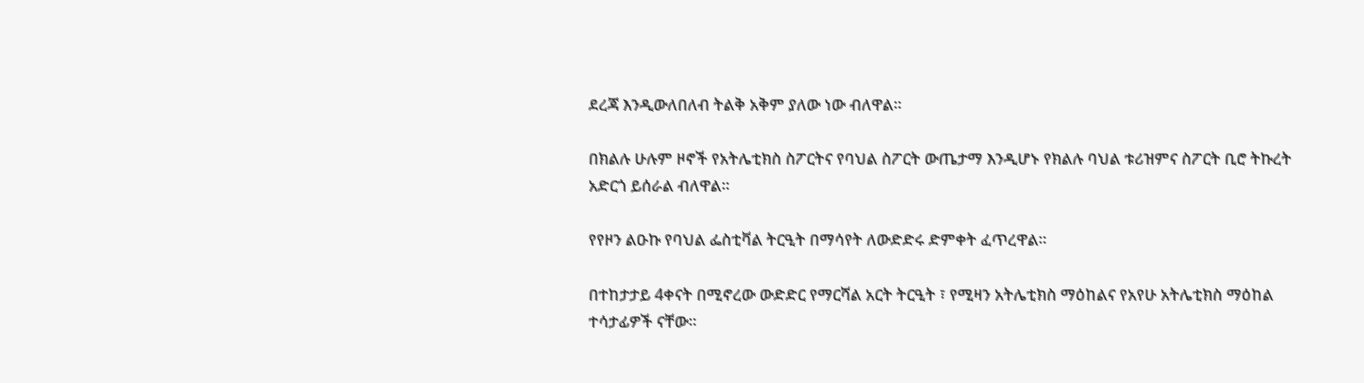ደረጃ እንዲውለበለብ ትልቅ አቅም ያለው ነው ብለዋል።

በክልሉ ሁሉም ዞኖች የአትሌቲክስ ስፖርትና የባህል ስፖርት ውጤታማ እንዲሆኑ የክልሉ ባህል ቱሪዝምና ስፖርት ቢሮ ትኩረት አድርጎ ይሰራል ብለዋል።

የየዞን ልዑኩ የባህል ፌስቲቫል ትርዒት በማሳየት ለውድድሩ ድምቀት ፈጥረዋል።

በተከታታይ 4ቀናት በሚኖረው ውድድር የማርሻል አርት ትርዒት ፣ የሚዛን አትሌቲክስ ማዕከልና የአየሁ አትሌቲክስ ማዕከል ተሳታፊዎች ናቸው።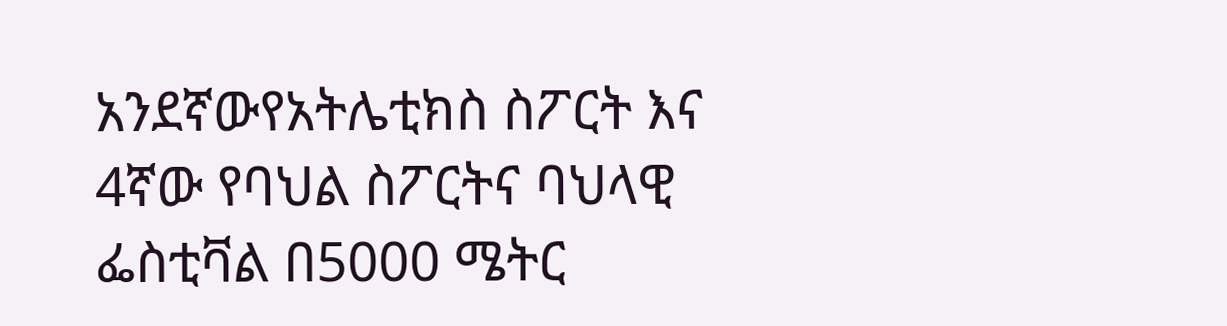አንደኛውየአትሌቲክስ ስፖርት እና 4ኛው የባህል ስፖርትና ባህላዊ ፌስቲቫል በ5000 ሜትር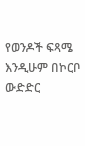የወንዶች ፍጻሜ እንዲሁም በኮርቦ ውድድር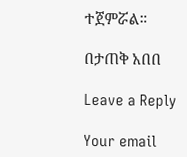ተጀምሯል።

በታጠቅ አበበ

Leave a Reply

Your email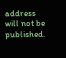address will not be published.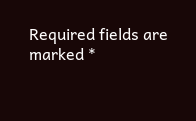Required fields are marked *